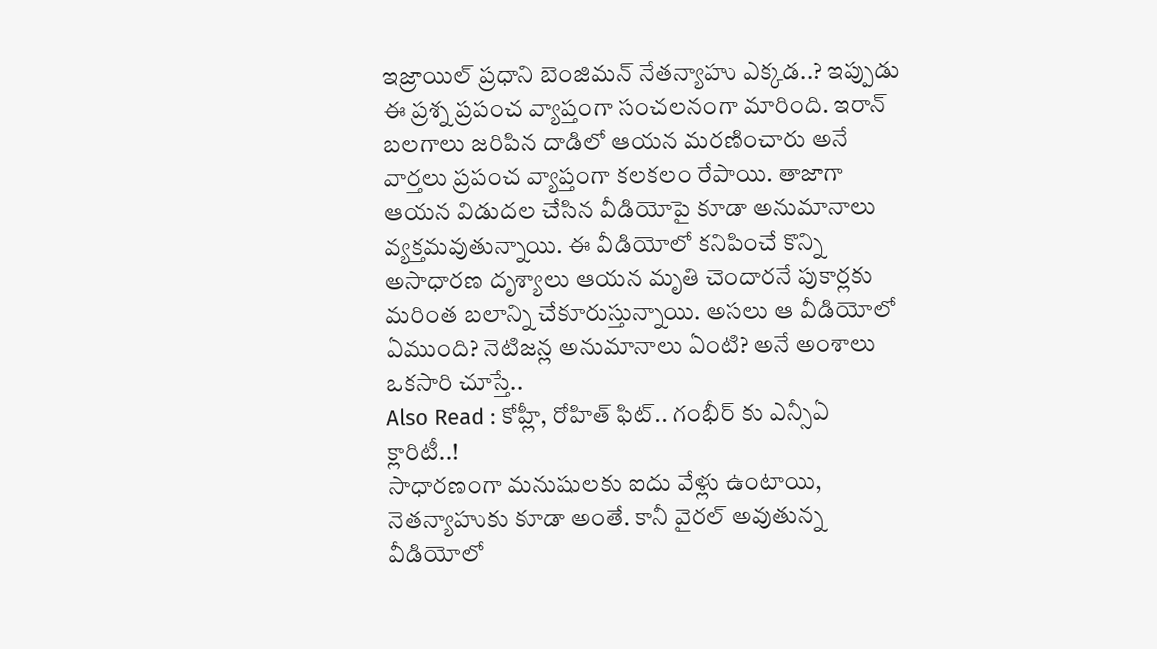ఇజ్రాయిల్ ప్రధాని బెంజిమన్ నేతన్యాహు ఎక్కడ..? ఇప్పుడు ఈ ప్రశ్న ప్రపంచ వ్యాప్తంగా సంచలనంగా మారింది. ఇరాన్ బలగాలు జరిపిన దాడిలో ఆయన మరణించారు అనే వార్తలు ప్రపంచ వ్యాప్తంగా కలకలం రేపాయి. తాజాగా ఆయన విడుదల చేసిన వీడియోపై కూడా అనుమానాలు వ్యక్తమవుతున్నాయి. ఈ వీడియోలో కనిపించే కొన్ని అసాధారణ దృశ్యాలు ఆయన మృతి చెందారనే పుకార్లకు మరింత బలాన్ని చేకూరుస్తున్నాయి. అసలు ఆ వీడియోలో ఏముంది? నెటిజన్ల అనుమానాలు ఏంటి? అనే అంశాలు ఒకసారి చూస్తే..
Also Read : కోహ్లీ, రోహిత్ ఫిట్.. గంభీర్ కు ఎన్సీఏ క్లారిటీ..!
సాధారణంగా మనుషులకు ఐదు వేళ్లు ఉంటాయి, నెతన్యాహుకు కూడా అంతే. కానీ వైరల్ అవుతున్న వీడియోలో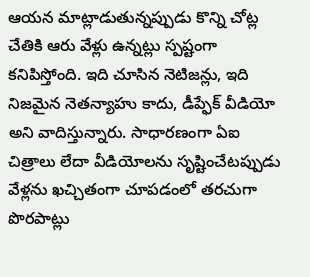ఆయన మాట్లాడుతున్నప్పుడు కొన్ని చోట్ల చేతికి ఆరు వేళ్లు ఉన్నట్లు స్పష్టంగా కనిపిస్తోంది. ఇది చూసిన నెటిజన్లు, ఇది నిజమైన నెతన్యాహు కాదు, డీప్ఫేక్ వీడియో అని వాదిస్తున్నారు. సాధారణంగా ఏఐ చిత్రాలు లేదా వీడియోలను సృష్టించేటప్పుడు వేళ్లను ఖచ్చితంగా చూపడంలో తరచుగా పొరపాట్లు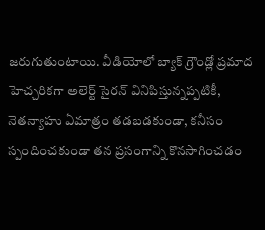జరుగుతుంటాయి. వీడియోలో బ్యాక్ గ్రౌండ్లో ప్రమాద హెచ్చరికగా అలెర్ట్ సైరన్ వినిపిస్తున్నప్పటికీ, నెతన్యాహు ఏమాత్రం తడబడకుండా, కనీసం స్పందించకుండా తన ప్రసంగాన్ని కొనసాగించడం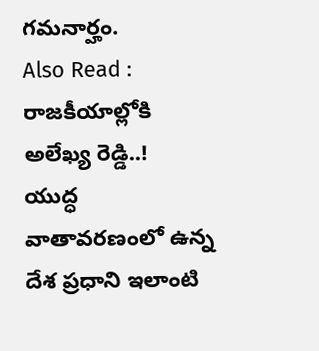గమనార్హం.
Also Read : రాజకీయాల్లోకి అలేఖ్య రెడ్డి..!
యుద్ధ వాతావరణంలో ఉన్న దేశ ప్రధాని ఇలాంటి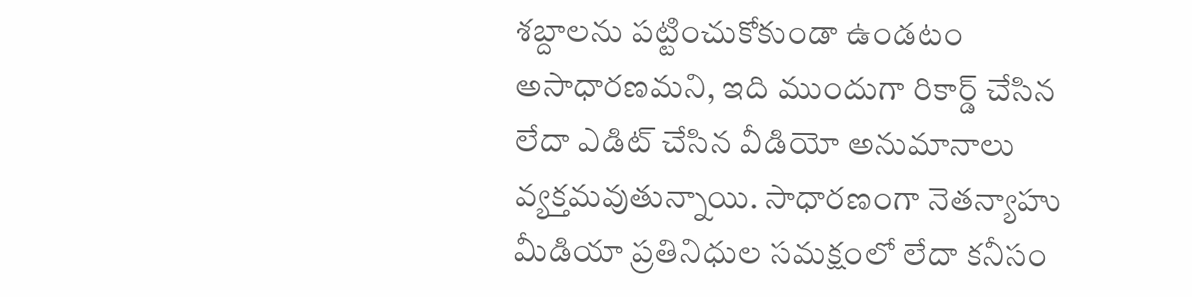శబ్దాలను పట్టించుకోకుండా ఉండటం అసాధారణమని, ఇది ముందుగా రికార్డ్ చేసిన లేదా ఎడిట్ చేసిన వీడియో అనుమానాలు వ్యక్తమవుతున్నాయి. సాధారణంగా నెతన్యాహు మీడియా ప్రతినిధుల సమక్షంలో లేదా కనీసం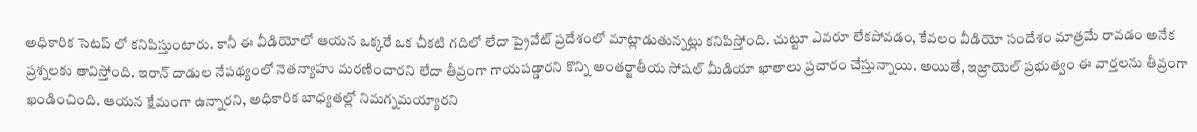అధికారిక సెటప్ లో కనిపిస్తుంటారు. కానీ ఈ వీడియోలో ఆయన ఒక్కరే ఒక చీకటి గదిలో లేదా ప్రైవేట్ ప్రదేశంలో మాట్లాడుతున్నట్లు కనిపిస్తోంది. చుట్టూ ఎవరూ లేకపోవడం, కేవలం వీడియో సందేశం మాత్రమే రావడం అనేక ప్రశ్నలకు తావిస్తోంది. ఇరాన్ దాడుల నేపథ్యంలో నెతన్యాహు మరణించారని లేదా తీవ్రంగా గాయపడ్డారని కొన్ని అంతర్జాతీయ సోషల్ మీడియా ఖాతాలు ప్రచారం చేస్తున్నాయి. అయితే, ఇజ్రాయెల్ ప్రభుత్వం ఈ వార్తలను తీవ్రంగా ఖండించింది. ఆయన క్షేమంగా ఉన్నారని, అధికారిక బాధ్యతల్లో నిమగ్నమయ్యారని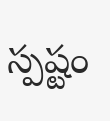స్పష్టం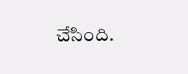చేసింది.